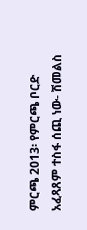ምርጫ 2013፡ የምርጫ ቦርድ አፈጻጸም ተስፋ ሰጪ ነው- ሽመልስ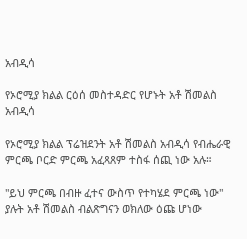አብዲሳ

የኦሮሚያ ክልል ርዕሰ መስተዳድር የሆኑት አቶ ሽመልስ አብዲሳ

የኦሮሚያ ክልል ፕሬዝደንት አቶ ሽመልስ አብዲሳ የብሔራዊ ምርጫ ቦርድ ምርጫ አፈጻጸም ተስፋ ሰጪ ነው አሉ።

"ይህ ምርጫ በብዙ ፈተና ውስጥ የተካሄደ ምርጫ ነው" ያሉት አቶ ሽመልስ ብልጽግናን ወክለው ዕጩ ሆነው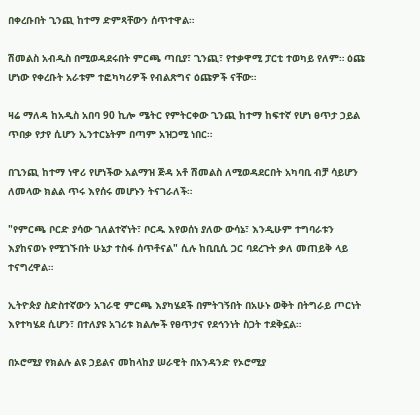በቀረቡበት ጊንጪ ከተማ ድምጻቸውን ሰጥተዋል።

ሽመልስ አብዲስ በሚወዳደሩበት ምርጫ ጣቢያ፣ ጊንጪ፣ የተቃዋሚ ፓርቲ ተወካይ የለም። ዕጩ ሆነው የቀረቡት አራቱም ተፎካካሪዎች የብልጽግና ዕጩዎች ናቸው።

ዛሬ ማለዳ ከአዲስ አበባ 90 ኪሎ ሜትር የምትርቀው ጊንጪ ከተማ ከፍተኛ የሆነ ፀጥታ ኃይል ጥበቃ የታየ ሲሆን ኢንተርኔትም በጣም አዝጋሚ ነበር።

በጊንጪ ከተማ ነዋሪ የሆነችው አልማዝ ጅዳ አቶ ሽመልስ ለሚወዳደርበት አካባቢ ብቻ ሳይሆን ለመላው ክልል ጥሩ እየሰሩ መሆኑን ትናገራለች።

"የምርጫ ቦርድ ያሳው ገለልተኛነት፣ ቦርዱ እየወሰነ ያለው ውሳኔ፣ እንዲሁም ተግባራቱን እያከናወኑ የሚገኙበት ሁኔታ ተስፋ ሰጥቶናል" ሲሉ ከቢቢሲ ጋር ባደረጉት ቃለ መጠይቅ ላይ ተናግረዋል።

ኢትዮጵያ ስድስተኛውን አገራዊ ምርጫ እያካሄደች በምትገኝበት በአሁኑ ወቅት በትግራይ ጦርነት እየተካሄደ ሲሆን፣ በተለያዩ አገሪቱ ክልሎች የፀጥታና የደኅንነት ስጋት ተደቅኗል።

በኦሮሚያ የክልሉ ልዩ ኃይልና መከላከያ ሠራዊት በአንዳንድ የኦሮሚያ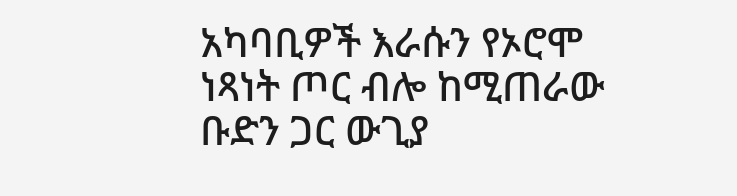አካባቢዎች እራሱን የኦሮሞ ነጻነት ጦር ብሎ ከሚጠራው ቡድን ጋር ውጊያ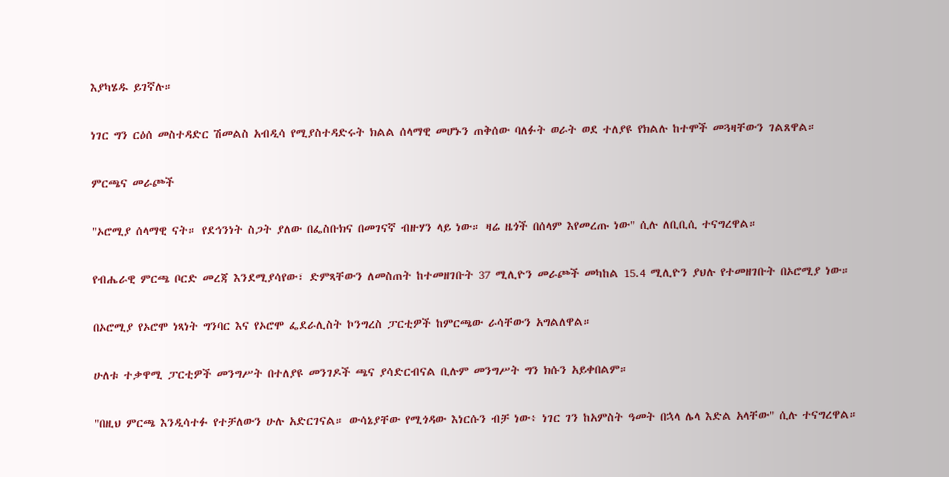እያካሄዱ ይገኛሉ።

ነገር ግን ርዕሰ መስተዳድር ሽመልስ አብዲሳ የሚያስተዳድሩት ክልል ሰላማዊ መሆኑን ጠቅሰው ባለፉት ወራት ወደ ተለያዩ የክልሉ ከተሞች መጓዛቸውን ገልጸዋል።

ምርጫና መራጮች

"ኦሮሚያ ሰላማዊ ናት። የደኅንነት ስጋት ያለው በፌስቡክና በመገናኛ ብዙሃን ላይ ነው። ዛሬ ዜጎች በሰላም እየመረጡ ነው" ሲሉ ለቢቢሲ ተናግረዋል።

የብሔራዊ ምርጫ ቦርድ መረጃ እንደሚያሳየው፣ ድምጻቸውን ለመስጠት ከተመዘገቡት 37 ሚሊዮን መራጮች መካከል 15.4 ሚሊዮን ያህሉ የተመዘገቡት በኦሮሚያ ነው።

በኦሮሚያ የኦሮሞ ነጻነት ግንባር እና የኦሮሞ ፌደራሊስት ኮንግረስ ፓርቲዎች ከምርጫው ራሳቸውን አግልለዋል።

ሁለቱ ተቃዋሚ ፓርቲዎች መንግሥት በተለያዩ መንገዶች ጫና ያሳድርብናል ቢሉም መንግሥት ግን ክሱን አይቀበልም።

"በዚህ ምርጫ እንዲሳተፉ የተቻለውን ሁሉ አድርገናል። ውሳኔያቸው የሚጎዳው እነርሱን ብቻ ነው፥ ነገር ገን ከአምስት ዓመት በኋላ ሌላ እድል አላቸው" ሲሉ ተናግረዋል።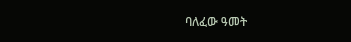ባለፈው ዓመት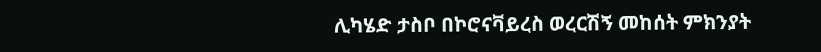ሊካሄድ ታስቦ በኮሮናቫይረስ ወረርሽኝ መከሰት ምክንያት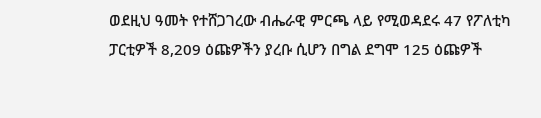ወደዚህ ዓመት የተሸጋገረው ብሔራዊ ምርጫ ላይ የሚወዳደሩ 47 የፖለቲካ ፓርቲዎች 8,209 ዕጩዎችን ያረቡ ሲሆን በግል ደግሞ 125 ዕጩዎች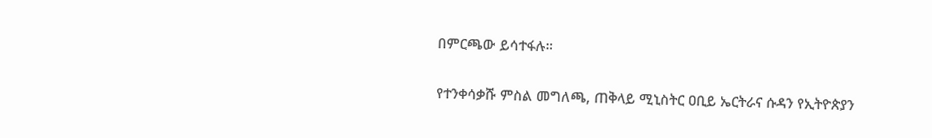በምርጫው ይሳተፋሉ።

የተንቀሳቃሹ ምስል መግለጫ, ጠቅላይ ሚኒስትር ዐቢይ ኤርትራና ሱዳን የኢትዮጵያን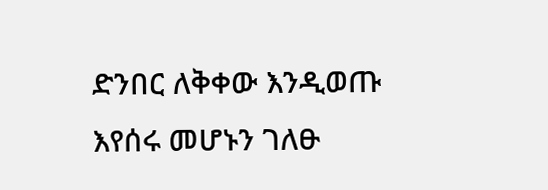ድንበር ለቅቀው እንዲወጡ እየሰሩ መሆኑን ገለፁ